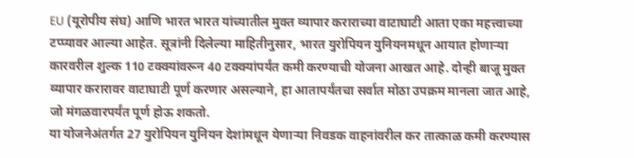EU (यूरोपीय संघ) आणि भारत भारत यांच्यातील मुक्त व्यापार कराराच्या वाटाघाटी आता एका महत्त्वाच्या टप्प्यावर आल्या आहेत. सूत्रांनी दिलेल्या माहितीनुसार, भारत युरोपियन युनियनमधून आयात होणाऱ्या कारवरील शुल्क 110 टक्क्यांवरून 40 टक्क्यांपर्यंत कमी करण्याची योजना आखत आहे. दोन्ही बाजू मुक्त व्यापार करारावर वाटाघाटी पूर्ण करणार असल्याने, हा आतापर्यंतचा सर्वात मोठा उपक्रम मानला जात आहे, जो मंगळवारपर्यंत पूर्ण होऊ शकतो.
या योजनेअंतर्गत 27 युरोपियन युनियन देशांमधून येणाऱ्या निवडक वाहनांवरील कर तात्काळ कमी करण्यास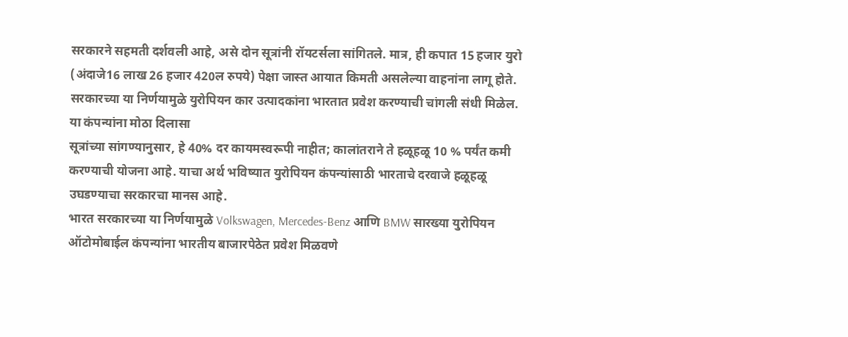सरकारने सहमती दर्शवली आहे, असे दोन सूत्रांनी रॉयटर्सला सांगितले. मात्र, ही कपात 15 हजार युरो (अंदाजे16 लाख 26 हजार 420ल रुपये) पेक्षा जास्त आयात किमती असलेल्या वाहनांना लागू होते. सरकारच्या या निर्णयामुळे युरोपियन कार उत्पादकांना भारतात प्रवेश करण्याची चांगली संधी मिळेल.
या कंपन्यांना मोठा दिलासा
सूत्रांच्या सांगण्यानुसार, हे 40% दर कायमस्वरूपी नाहीत; कालांतराने ते हळूहळू 10 % पर्यंत कमी करण्याची योजना आहे. याचा अर्थ भविष्यात युरोपियन कंपन्यांसाठी भारताचे दरवाजे हळूहळू उघडण्याचा सरकारचा मानस आहे.
भारत सरकारच्या या निर्णयामुळे Volkswagen, Mercedes-Benz आणि BMW सारख्या युरोपियन ऑटोमोबाईल कंपन्यांना भारतीय बाजारपेठेत प्रवेश मिळवणे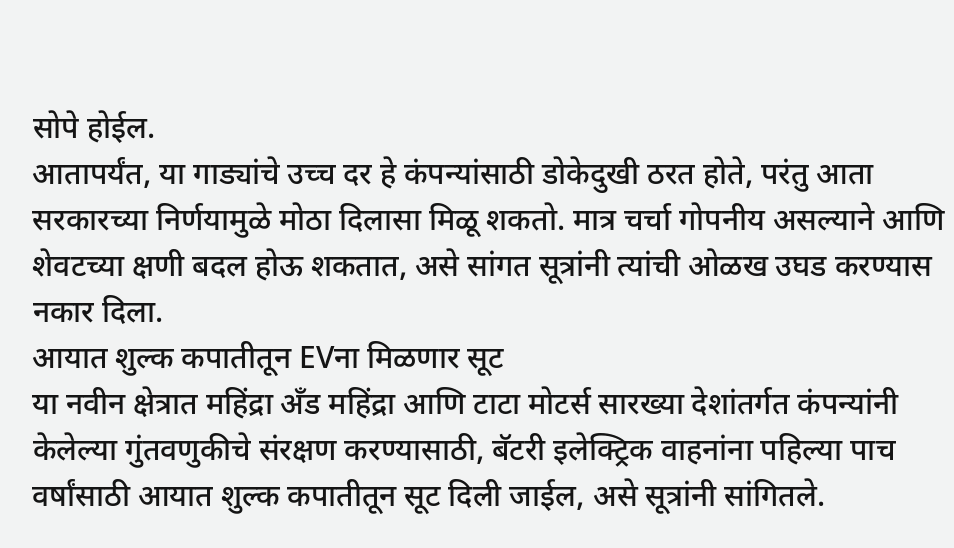सोपे होईल.
आतापर्यंत, या गाड्यांचे उच्च दर हे कंपन्यांसाठी डोकेदुखी ठरत होते, परंतु आता सरकारच्या निर्णयामुळे मोठा दिलासा मिळू शकतो. मात्र चर्चा गोपनीय असल्याने आणि शेवटच्या क्षणी बदल होऊ शकतात, असे सांगत सूत्रांनी त्यांची ओळख उघड करण्यास नकार दिला.
आयात शुल्क कपातीतून EVना मिळणार सूट
या नवीन क्षेत्रात महिंद्रा अँड महिंद्रा आणि टाटा मोटर्स सारख्या देशांतर्गत कंपन्यांनी केलेल्या गुंतवणुकीचे संरक्षण करण्यासाठी, बॅटरी इलेक्ट्रिक वाहनांना पहिल्या पाच वर्षांसाठी आयात शुल्क कपातीतून सूट दिली जाईल, असे सूत्रांनी सांगितले.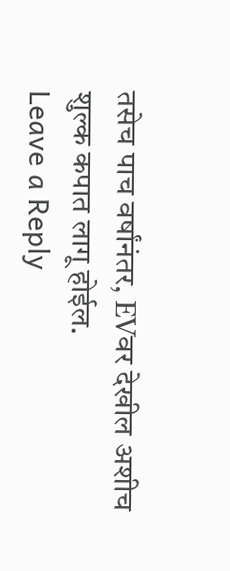तसेच पाच वर्षांनंतर, EVवर देखील अशीच शुल्क कपात लागू होईल.
Leave a Reply